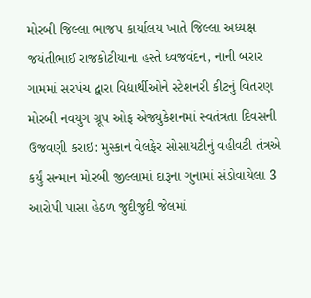મોરબી જિલ્લા ભાજપ કાર્યાલય ખાતે જિલ્લા અધ્યક્ષ જયંતીભાઈ રાજકોટીયાના હસ્તે ધ્વજવંદન, નાની બરાર ગામમાં સરપંચ દ્વારા વિદ્યાર્થીઓને સ્ટેશનરી કીટનું વિતરણ મોરબી નવયુગ ગ્રૂપ ઓફ એજ્યુકેશનમાં સ્વતંત્રતા દિવસની ઉજવણી કરાઇ: મુસ્કાન વેલફેર સોસાયટીનું વહીવટી તંત્રએ કર્યું સન્માન મોરબી જીલ્લામાં દારૂના ગુનામાં સંડોવાયેલા 3 આરોપી પાસા હેઠળ જુદીજુદી જેલમાં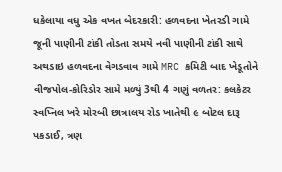ધકેલાયા વધુ એક વખત બેદરકારી: હળવદના ખેતરડી ગામે જૂની પાણીની ટાંકી તોડતા સમયે નવી પાણીની ટાંકી સાથે અથડાઇ હળવદના વેગડવાવ ગામે MRC કમિટી બાદ ખેડૂતોને વીજપોલ-કોરિડોર સામે મળ્યું 3થી 4 ગણું વળતર: કલકેટર સ્વપ્નિલ ખરે મોરબી છાત્રાલય રોડ ખાતેથી ૯ બોટલ દારૂ પકડાઈ, ત્રણ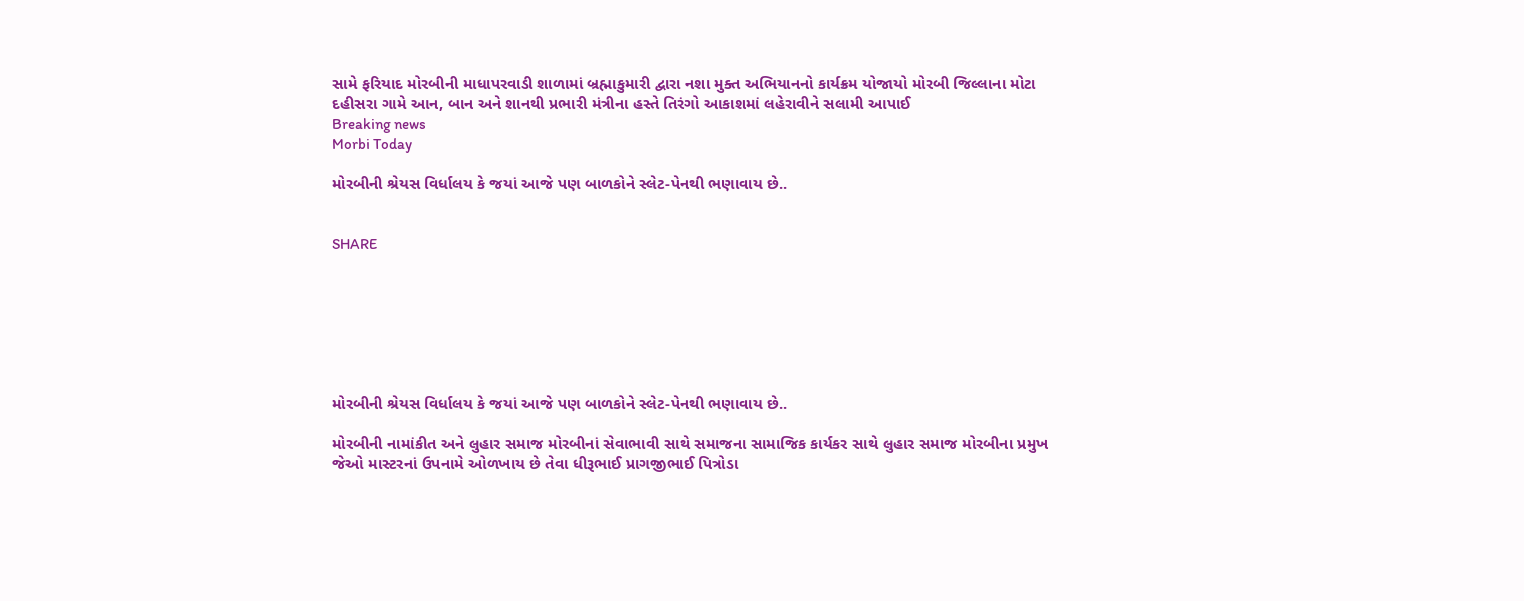સામે ફરિયાદ મોરબીની માધાપરવાડી શાળામાં બ્રહ્માકુમારી દ્વારા નશા મુક્ત અભિયાનનો કાર્યક્રમ યોજાયો મોરબી જિલ્લાના મોટા દહીસરા ગામે આન, બાન અને શાનથી પ્રભારી મંત્રીના હસ્તે તિરંગો આકાશમાં લહેરાવીને સલામી આપાઈ
Breaking news
Morbi Today

મોરબીની શ્રેયસ વિર્ધાલય કે જયાં આજે પણ બાળકોને સ્લેટ-પેનથી ભણાવાય છે..


SHARE







મોરબીની શ્રેયસ વિર્ધાલય કે જયાં આજે પણ બાળકોને સ્લેટ-પેનથી ભણાવાય છે..

મોરબીની નામાંકીત અને લુહાર સમાજ મોરબીનાં સેવાભાવી સાથે સમાજના સામાજિક કાર્યકર સાથે લુહાર સમાજ મોરબીના પ્રમુખ જેઓ માસ્ટરનાં ઉપનામે ઓળખાય છે તેવા ધીરૂભાઈ પ્રાગજીભાઈ પિત્રોડા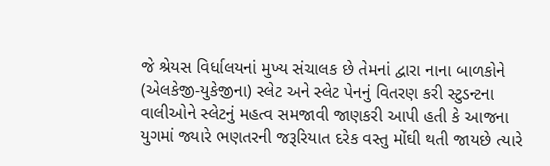જે શ્રેયસ વિર્ધાલયનાં મુખ્ય સંચાલક છે તેમનાં દ્વારા નાના બાળકોને (એલકેજી-યુકેજીના) સ્લેટ અને સ્લેટ પેનનું વિતરણ કરી સ્ટુડન્ટના વાલીઓને સ્લેટનું મહત્વ સમજાવી જાણકરી આપી હતી કે આજના યુગમાં જ્યારે ભણતરની જરૂરિયાત દરેક વસ્તુ મોંઘી થતી જાયછે ત્યારે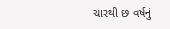ચારથી છ વર્ષનું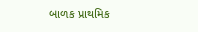બાળક પ્રાથમિક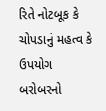રિતે નોટબૂક કે ચોપડાનું મહત્વ કે ઉપયોગ બરોબરનો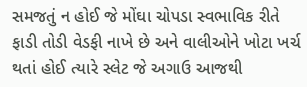સમજતું ન હોઈ જે મોંઘા ચોપડા સ્વભાવિક રીતે ફાડી તોડી વેડફી નાખે છે અને વાલીઓને ખોટા ખર્ચ થતાં હોઈ ત્યારે સ્લેટ જે અગાઉ આજથી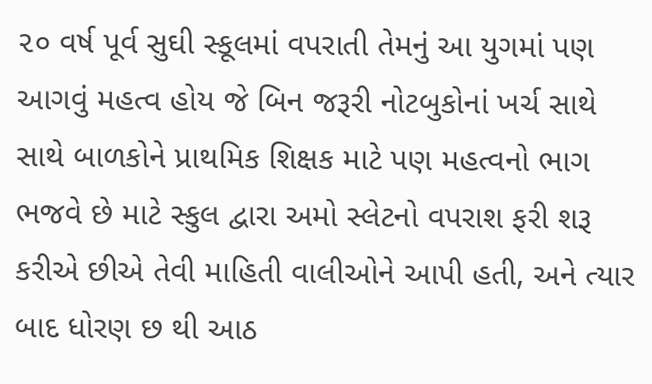૨૦ વર્ષ પૂર્વ સુઘી સ્કૂલમાં વપરાતી તેમનું આ યુગમાં પણ આગવું મહત્વ હોય જે બિન જરૂરી નોટબુકોનાં ખર્ચ સાથે સાથે બાળકોને પ્રાથમિક શિક્ષક માટે પણ મહત્વનો ભાગ ભજવે છે માટે સ્કુલ દ્વારા અમો સ્લેટનો વપરાશ ફરી શરૂ કરીએ છીએ તેવી માહિતી વાલીઓને આપી હતી, અને ત્યાર બાદ ધોરણ છ થી આઠ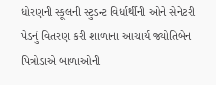ધોરણની સ્કૂલની સ્ટુડન્ટ વિર્ધાર્થીની ઓને સેનેટરી પેડનું વિતરણ કરી શાળાના આચાર્ય જ્યોતિબેન પિત્રોડાએ બાળાઓની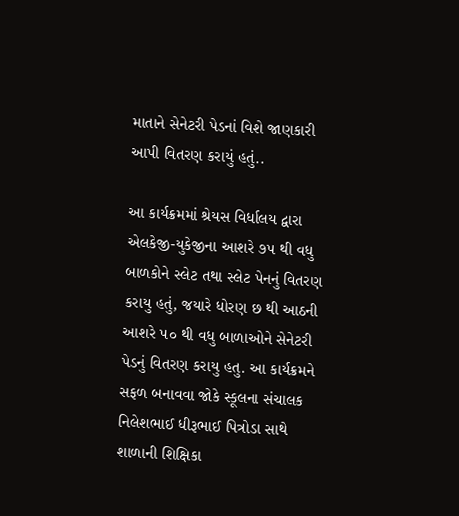માતાને સેનેટરી પેડનાં વિશે જાણકારી આપી વિતરણ કરાયું હતું..

આ કાર્યક્રમમાં શ્રેયસ વિર્ધાલય દ્વારા એલકેજી-યુકેજીના આશરે ૭૫ થી વધુ બાળકોને સ્લેટ તથા સ્લેટ પેનનું વિતરણ કરાયુ હતું, જયારે ધોરણ છ થી આઠની આશરે ૫૦ થી વધુ બાળાઓને સેનેટરી પેડનું વિતરણ કરાયુ હતુ. આ કાર્યક્રમને સફળ બનાવવા જોકે સ્કૂલના સંચાલક નિલેશભાઈ ધીરૂભાઈ પિત્રોડા સાથે શાળાની શિક્ષિકા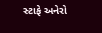સ્ટાફે અનેરો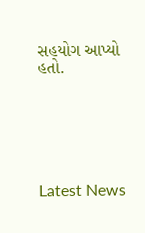સહયોગ આપ્યો હતો.






Latest News